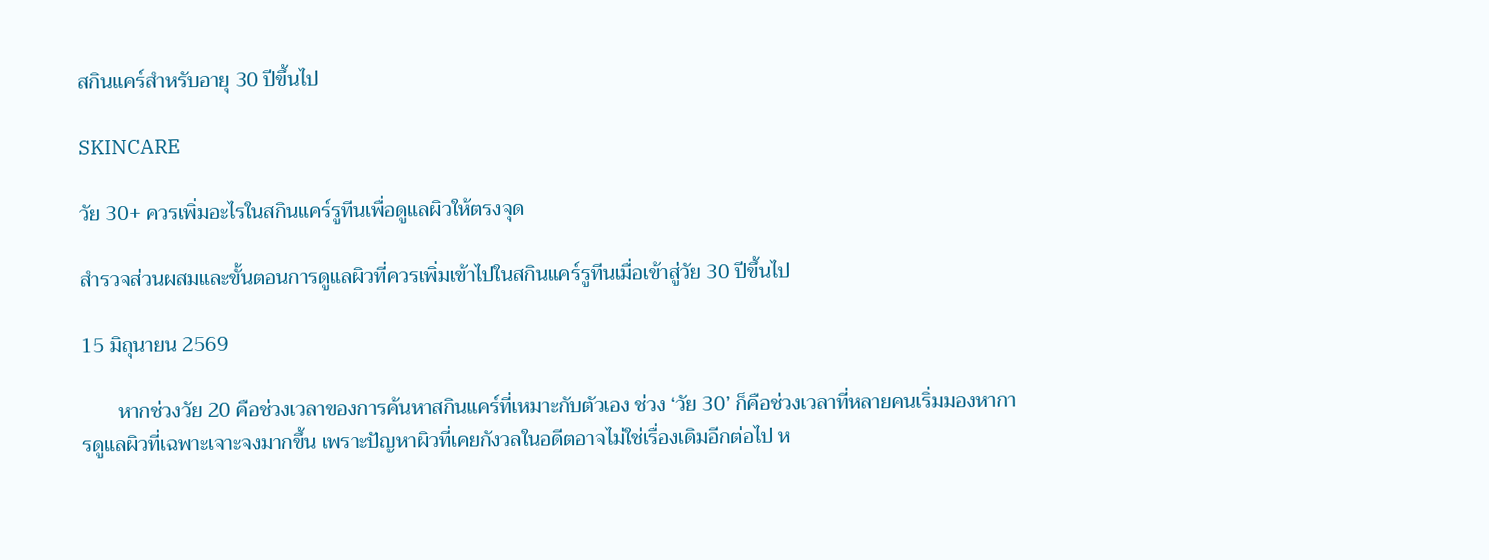สกินแคร์สำหรับอายุ 30 ปีขึ้นไป

SKINCARE

วัย 30+ ควรเพิ่มอะไรในสกินแคร์รูทีนเพื่อดูแลผิวให้ตรงจุด

สำรวจส่วนผสมและขั้นตอนการดูแลผิวที่ควรเพิ่มเข้าไปในสกินแคร์รูทีนเมื่อเข้าสู่วัย 30 ปีขึ้นไป

15 มิถุนายน 2569

       หากช่วงวัย 20 คือช่วงเวลาของการค้นหาสกินแคร์ที่เหมาะกับตัวเอง ช่วง ‘วัย 30’ ก็คือช่วงเวลาที่หลายคนเริ่มมองหาการดูแลผิวที่เฉพาะเจาะจงมากขึ้น เพราะปัญหาผิวที่เคยกังวลในอดีตอาจไม่ใช่เรื่องเดิมอีกต่อไป ห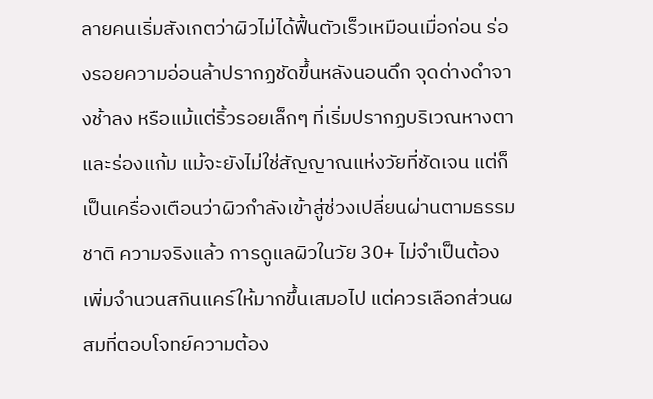ลายคนเริ่มสังเกตว่าผิวไม่ได้ฟื้นตัวเร็วเหมือนเมื่อก่อน ร่องรอยความอ่อนล้าปรากฏชัดขึ้นหลังนอนดึก จุดด่างดำจางช้าลง หรือแม้แต่ริ้วรอยเล็กๆ ที่เริ่มปรากฏบริเวณหางตาและร่องแก้ม แม้จะยังไม่ใช่สัญญาณแห่งวัยที่ชัดเจน แต่ก็เป็นเครื่องเตือนว่าผิวกำลังเข้าสู่ช่วงเปลี่ยนผ่านตามธรรมชาติ ความจริงแล้ว การดูแลผิวในวัย 30+ ไม่จำเป็นต้องเพิ่มจำนวนสกินแคร์ให้มากขึ้นเสมอไป แต่ควรเลือกส่วนผสมที่ตอบโจทย์ความต้อง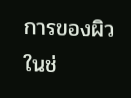การของผิวในช่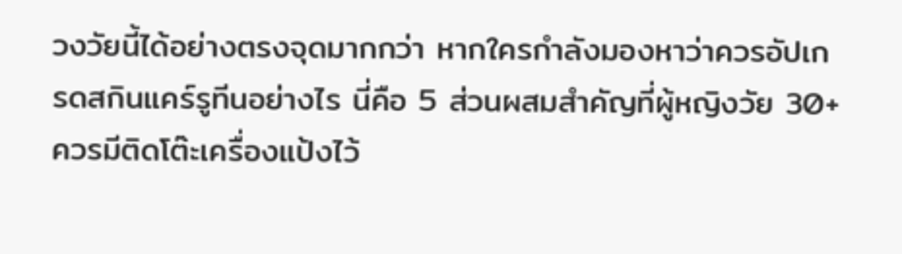วงวัยนี้ได้อย่างตรงจุดมากกว่า หากใครกำลังมองหาว่าควรอัปเกรดสกินแคร์รูทีนอย่างไร นี่คือ 5 ส่วนผสมสำคัญที่ผู้หญิงวัย 30+ ควรมีติดโต๊ะเครื่องแป้งไว้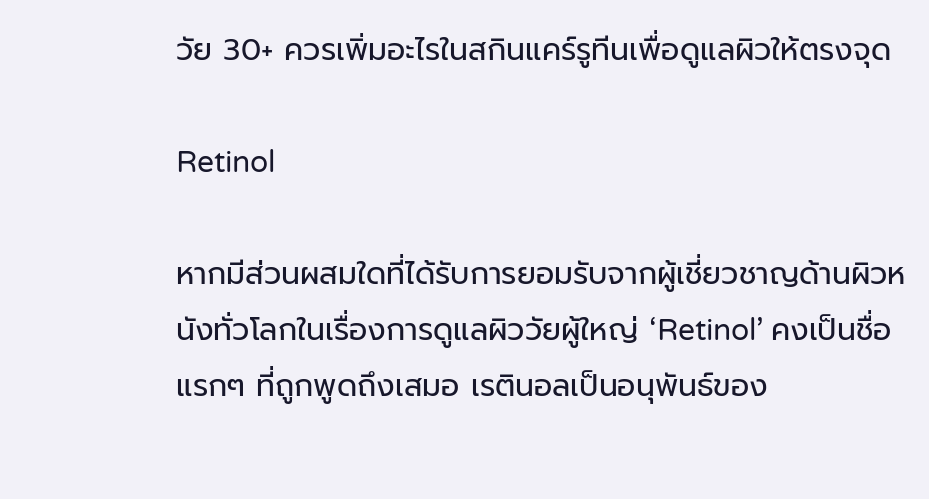วัย 30+ ควรเพิ่มอะไรในสกินแคร์รูทีนเพื่อดูแลผิวให้ตรงจุด

Retinol

หากมีส่วนผสมใดที่ได้รับการยอมรับจากผู้เชี่ยวชาญด้านผิวหนังทั่วโลกในเรื่องการดูแลผิววัยผู้ใหญ่ ‘Retinol’ คงเป็นชื่อแรกๆ ที่ถูกพูดถึงเสมอ เรตินอลเป็นอนุพันธ์ของ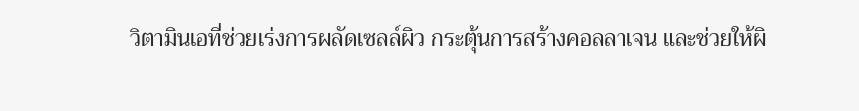วิตามินเอที่ช่วยเร่งการผลัดเซลล์ผิว กระตุ้นการสร้างคอลลาเจน และช่วยให้ผิ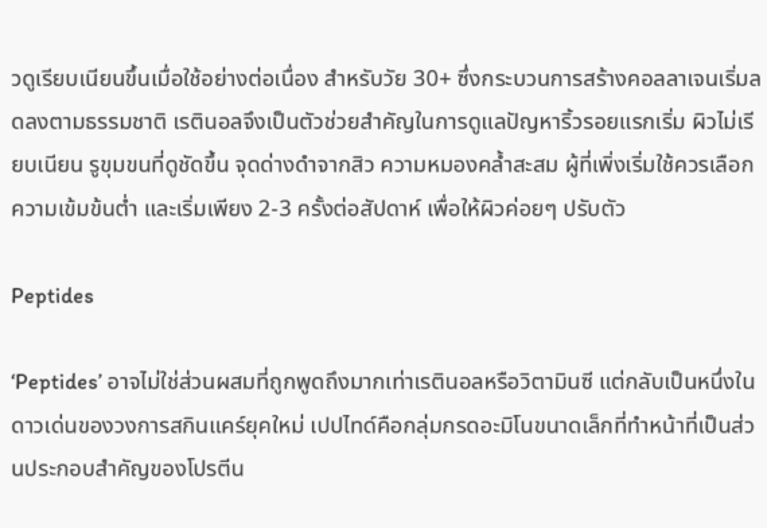วดูเรียบเนียนขึ้นเมื่อใช้อย่างต่อเนื่อง สำหรับวัย 30+ ซึ่งกระบวนการสร้างคอลลาเจนเริ่มลดลงตามธรรมชาติ เรตินอลจึงเป็นตัวช่วยสำคัญในการดูแลปัญหาริ้วรอยแรกเริ่ม ผิวไม่เรียบเนียน รูขุมขนที่ดูชัดขึ้น จุดด่างดำจากสิว ความหมองคล้ำสะสม ผู้ที่เพิ่งเริ่มใช้ควรเลือกความเข้มข้นต่ำ และเริ่มเพียง 2-3 ครั้งต่อสัปดาห์ เพื่อให้ผิวค่อยๆ ปรับตัว

Peptides

‘Peptides’ อาจไม่ใช่ส่วนผสมที่ถูกพูดถึงมากเท่าเรตินอลหรือวิตามินซี แต่กลับเป็นหนึ่งในดาวเด่นของวงการสกินแคร์ยุคใหม่ เปปไทด์คือกลุ่มกรดอะมิโนขนาดเล็กที่ทำหน้าที่เป็นส่วนประกอบสำคัญของโปรตีน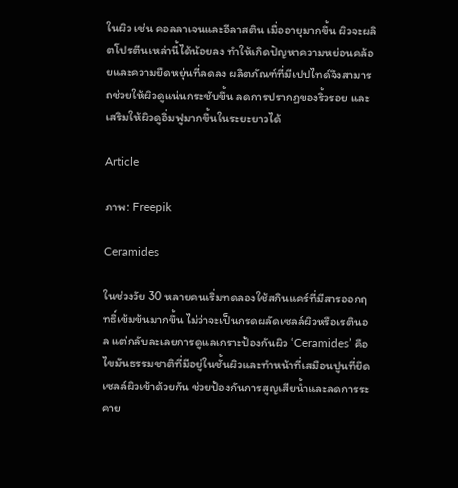ในผิว เช่น คอลลาเจนและอีลาสติน เมื่ออายุมากขึ้น ผิวจะผลิตโปรตีนเหล่านี้ได้น้อยลง ทำให้เกิดปัญหาความหย่อนคล้อยและความยืดหยุ่นที่ลดลง ผลิตภัณฑ์ที่มีเปปไทด์จึงสามารถช่วยให้ผิวดูแน่นกระชับขึ้น ลดการปรากฏของริ้วรอย และเสริมให้ผิวดูอิ่มฟูมากขึ้นในระยะยาวได้

Article

ภาพ: Freepik

Ceramides

ในช่วงวัย 30 หลายคนเริ่มทดลองใช้สกินแคร์ที่มีสารออกฤทธิ์เข้มข้นมากขึ้น ไม่ว่าจะเป็นกรดผลัดเซลล์ผิวหรือเรตินอล แต่กลับละเลยการดูแลเกราะป้องกันผิว ‘Ceramides’ คือไขมันธรรมชาติที่มีอยู่ในชั้นผิวและทำหน้าที่เสมือนปูนที่ยึดเซลล์ผิวเข้าด้วยกัน ช่วยป้องกันการสูญเสียน้ำและลดการระคาย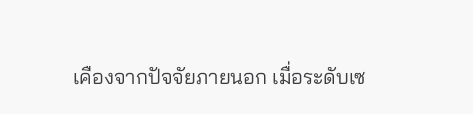เคืองจากปัจจัยภายนอก เมื่อระดับเซ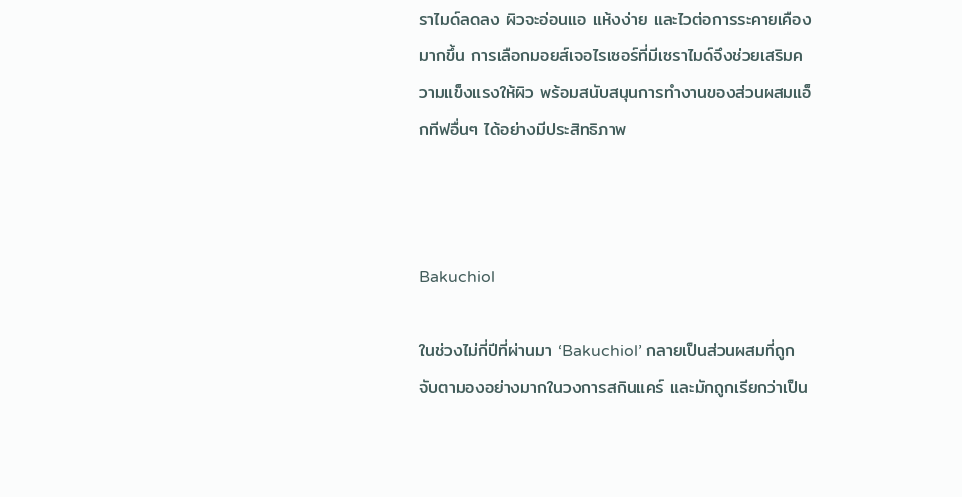ราไมด์ลดลง ผิวจะอ่อนแอ แห้งง่าย และไวต่อการระคายเคืองมากขึ้น การเลือกมอยส์เจอไรเซอร์ที่มีเซราไมด์จึงช่วยเสริมความแข็งแรงให้ผิว พร้อมสนับสนุนการทำงานของส่วนผสมแอ็กทีฟอื่นๆ ได้อย่างมีประสิทธิภาพ



Bakuchiol

ในช่วงไม่กี่ปีที่ผ่านมา ‘Bakuchiol’ กลายเป็นส่วนผสมที่ถูกจับตามองอย่างมากในวงการสกินแคร์ และมักถูกเรียกว่าเป็น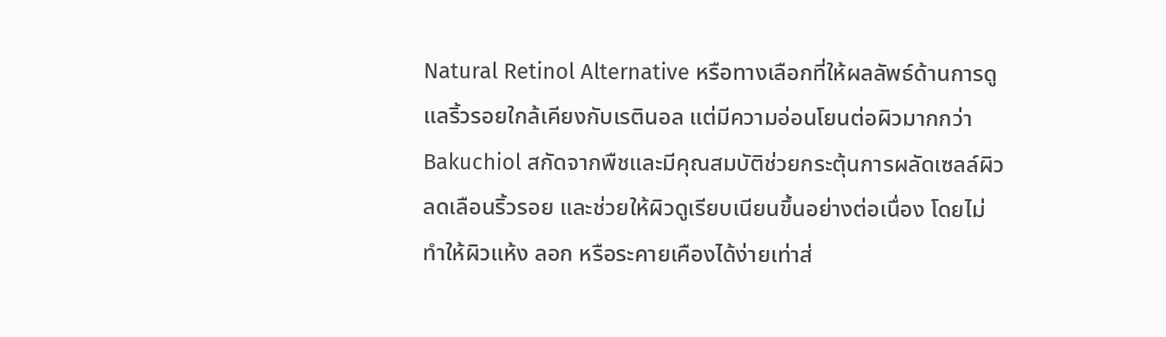Natural Retinol Alternative หรือทางเลือกที่ให้ผลลัพธ์ด้านการดูแลริ้วรอยใกล้เคียงกับเรตินอล แต่มีความอ่อนโยนต่อผิวมากกว่า Bakuchiol สกัดจากพืชและมีคุณสมบัติช่วยกระตุ้นการผลัดเซลล์ผิว ลดเลือนริ้วรอย และช่วยให้ผิวดูเรียบเนียนขึ้นอย่างต่อเนื่อง โดยไม่ทำให้ผิวแห้ง ลอก หรือระคายเคืองได้ง่ายเท่าส่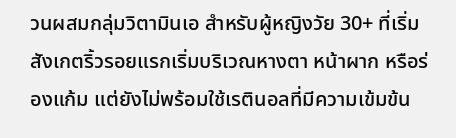วนผสมกลุ่มวิตามินเอ สำหรับผู้หญิงวัย 30+ ที่เริ่มสังเกตริ้วรอยแรกเริ่มบริเวณหางตา หน้าผาก หรือร่องแก้ม แต่ยังไม่พร้อมใช้เรตินอลที่มีความเข้มข้น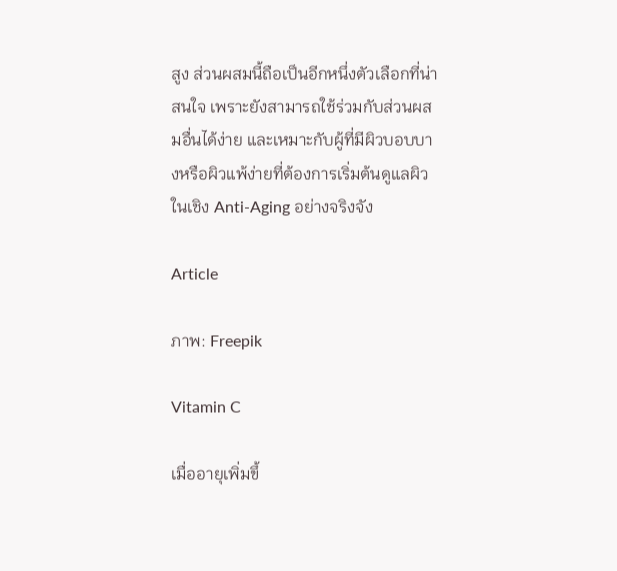สูง ส่วนผสมนี้ถือเป็นอีกหนึ่งตัวเลือกที่น่าสนใจ เพราะยังสามารถใช้ร่วมกับส่วนผสมอื่นได้ง่าย และเหมาะกับผู้ที่มีผิวบอบบางหรือผิวแพ้ง่ายที่ต้องการเริ่มต้นดูแลผิวในเชิง Anti-Aging อย่างจริงจัง

Article

ภาพ: Freepik

Vitamin C

เมื่ออายุเพิ่มขึ้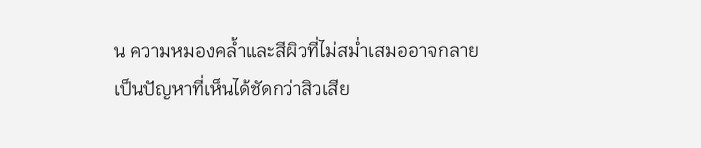น ความหมองคล้ำและสีผิวที่ไม่สม่ำเสมออาจกลายเป็นปัญหาที่เห็นได้ชัดกว่าสิวเสีย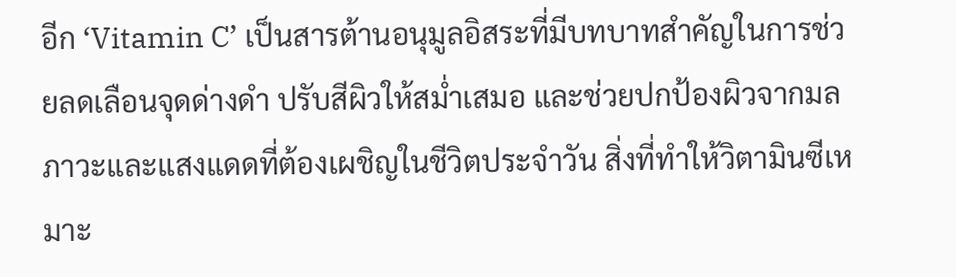อีก ‘Vitamin C’ เป็นสารต้านอนุมูลอิสระที่มีบทบาทสำคัญในการช่วยลดเลือนจุดด่างดำ ปรับสีผิวให้สม่ำเสมอ และช่วยปกป้องผิวจากมลภาวะและแสงแดดที่ต้องเผชิญในชีวิตประจำวัน สิ่งที่ทำให้วิตามินซีเหมาะ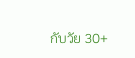กับวัย 30+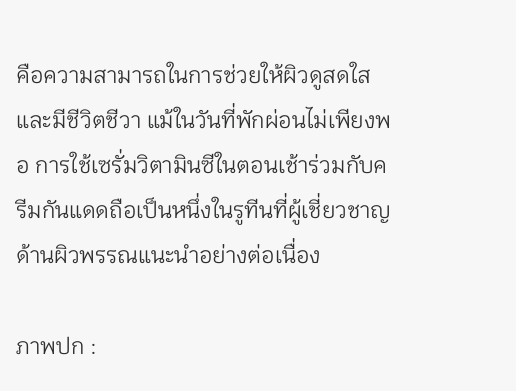คือความสามารถในการช่วยให้ผิวดูสดใสและมีชีวิตชีวา แม้ในวันที่พักผ่อนไม่เพียงพอ การใช้เซรั่มวิตามินซีในตอนเช้าร่วมกับครีมกันแดดถือเป็นหนึ่งในรูทีนที่ผู้เชี่ยวชาญด้านผิวพรรณแนะนำอย่างต่อเนื่อง

ภาพปก :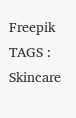Freepik
TAGS : Skincare